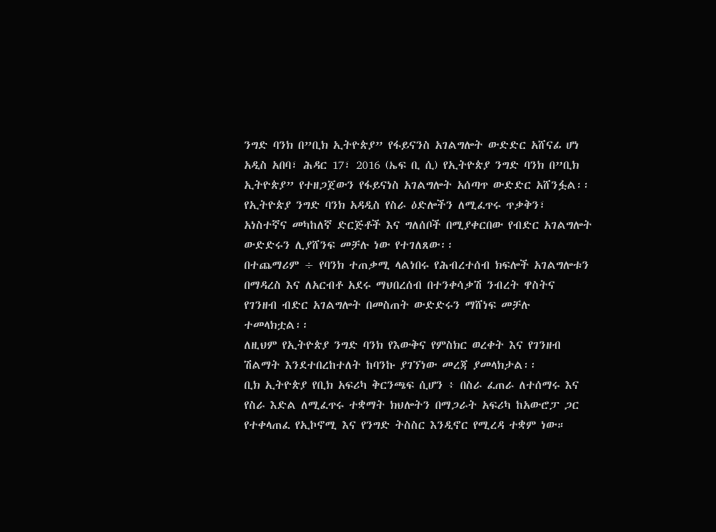ንግድ ባንክ በ”ቢክ ኢትዮጵያ” የፋይናንስ አገልግሎት ውድድር አሸናፊ ሆነ
አዲስ አበባ፣ ሕዳር 17፣ 2016 (ኤፍ ቢ ሲ) የኢትዮጵያ ንግድ ባንክ በ”ቢክ ኢትዮጵያ” የተዘጋጀውን የፋይናነስ አገልግሎት አሰጣጥ ውድድር አሸንፏል፡፡
የኢትዮጵያ ንግድ ባንክ አዳዲስ የስራ ዕድሎችን ለሚፈጥሩ ጥቃቅን፣ አነስተኛና መካከለኛ ድርጅቶች እና ግለሰቦች በሚያቀርበው የብድር አገልግሎት ውድድሩን ሊያሸንፍ መቻሉ ነው የተገለጸው፡፡
በተጨማሪም ÷ የባንክ ተጠቃሚ ላልነበሩ የሕብረተሰብ ክፍሎች አገልግሎቱን በማዳረስ እና ለአርብቶ አደሩ ማህበረሰብ በተንቀሳቃሽ ንብረት ዋስትና የገንዘብ ብድር አገልግሎት በመስጠት ውድድሩን ማሸነፍ መቻሉ ተመላክቷል፡፡
ለዚህም የኢትዮጵያ ንግድ ባንክ የእውቅና የምስክር ወረቀት እና የገንዘብ ሽልማት እንደተበረከተለት ከባንኩ ያገኘነው መረጃ ያመላክታል፡፡
ቢክ ኢትዮጵያ የቢክ አፍሪካ ቅርንጫፍ ሲሆን ፥ በስራ ፈጠራ ለተሰማሩ እና የስራ እድል ለሚፈጥሩ ተቋማት ክህሎትን በማጋራት አፍሪካ ከአውሮፓ ጋር የተቀላጠፈ የኢኮኖሚ እና የንግድ ትስስር እንዲኖር የሚረዳ ተቋም ነው።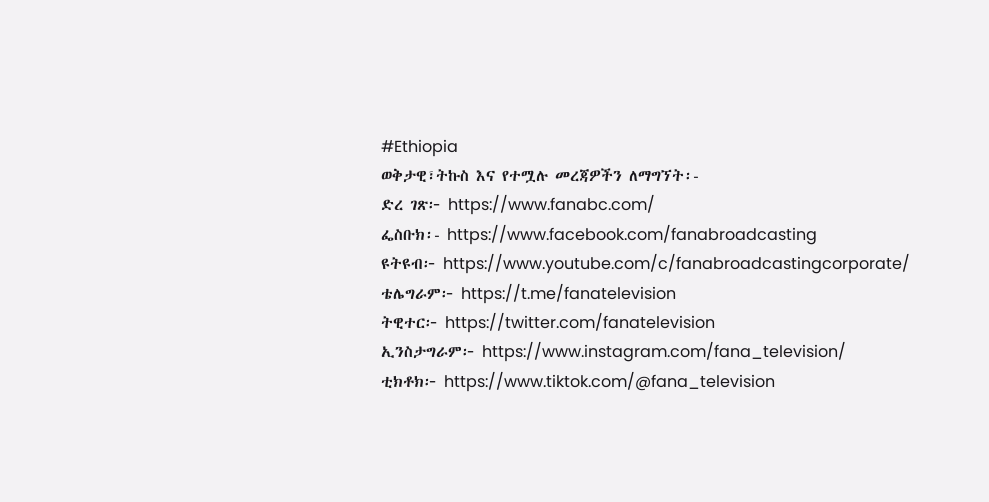#Ethiopia
ወቅታዊ፣ትኩስ እና የተሟሉ መረጃዎችን ለማግኘት፡-
ድረ ገጽ፦ https://www.fanabc.com/
ፌስቡክ፡- https://www.facebook.com/fanabroadcasting
ዩትዩብ፦ https://www.youtube.com/c/fanabroadcastingcorporate/
ቴሌግራም፦ https://t.me/fanatelevision
ትዊተር፦ https://twitter.com/fanatelevision
ኢንስታግራም፦ https://www.instagram.com/fana_television/
ቲክቶክ፦ https://www.tiktok.com/@fana_television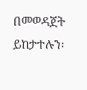በመወዳጀት ይከታተሉን፡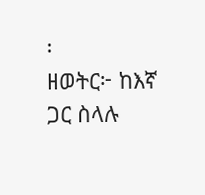፡
ዘወትር፦ ከእኛ ጋር ስላሉ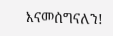እናመሰግናለን!